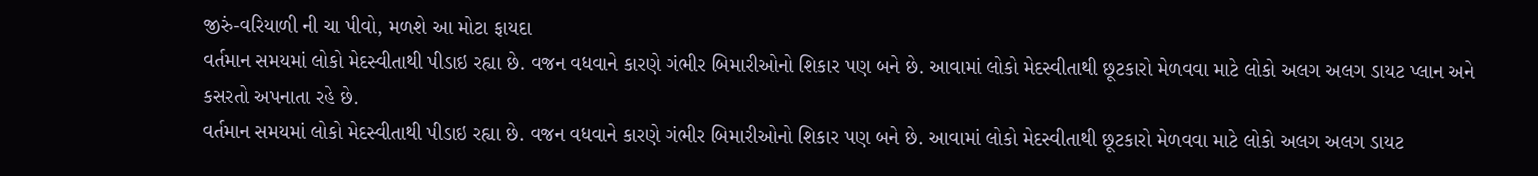જીરું-વરિયાળી ની ચા પીવો, મળશે આ મોટા ફાયદા
વર્તમાન સમયમાં લોકો મેદસ્વીતાથી પીડાઇ રહ્યા છે. વજન વધવાને કારણે ગંભીર બિમારીઓનો શિકાર પણ બને છે. આવામાં લોકો મેદસ્વીતાથી છૂટકારો મેળવવા માટે લોકો અલગ અલગ ડાયટ પ્લાન અને કસરતો અપનાતા રહે છે.
વર્તમાન સમયમાં લોકો મેદસ્વીતાથી પીડાઇ રહ્યા છે. વજન વધવાને કારણે ગંભીર બિમારીઓનો શિકાર પણ બને છે. આવામાં લોકો મેદસ્વીતાથી છૂટકારો મેળવવા માટે લોકો અલગ અલગ ડાયટ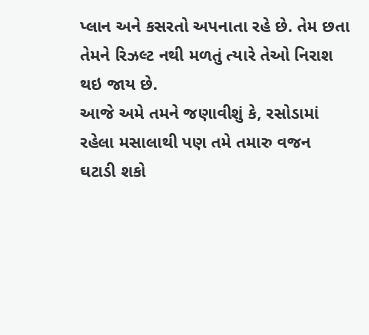પ્લાન અને કસરતો અપનાતા રહે છે. તેમ છતા તેમને રિઝલ્ટ નથી મળતું ત્યારે તેઓ નિરાશ થઇ જાય છે.
આજે અમે તમને જણાવીશું કે, રસોડામાં રહેલા મસાલાથી પણ તમે તમારુ વજન ઘટાડી શકો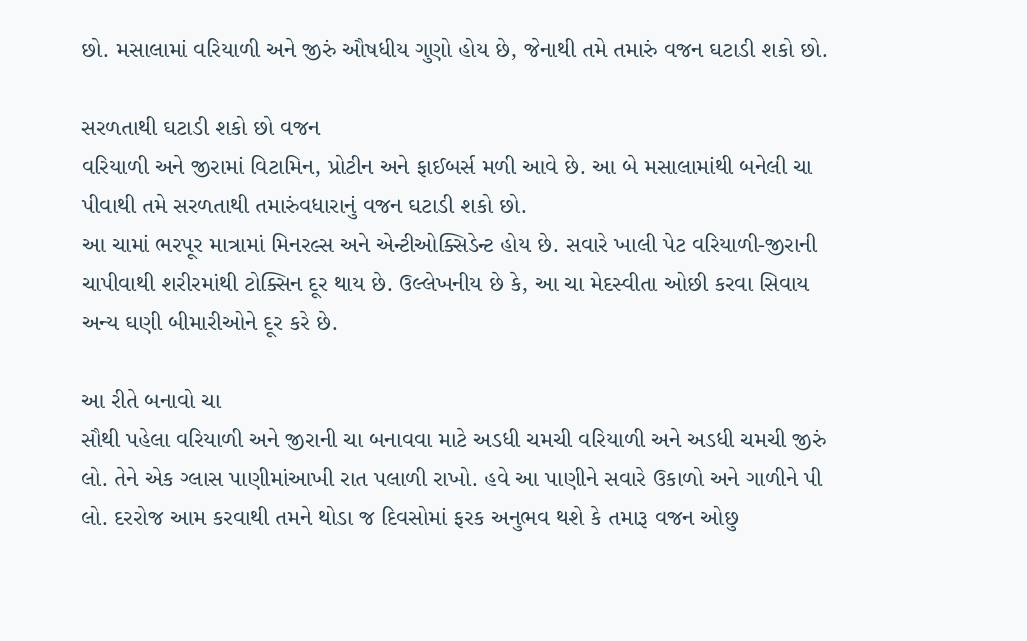છો. મસાલામાં વરિયાળી અને જીરું ઔષધીય ગુણો હોય છે, જેનાથી તમે તમારું વજન ઘટાડી શકો છો.

સરળતાથી ઘટાડી શકો છો વજન
વરિયાળી અને જીરામાં વિટામિન, પ્રોટીન અને ફાઈબર્સ મળી આવે છે. આ બે મસાલામાંથી બનેલી ચા પીવાથી તમે સરળતાથી તમારુંવધારાનું વજન ઘટાડી શકો છો.
આ ચામાં ભરપૂર માત્રામાં મિનરલ્સ અને એન્ટીઓક્સિડેન્ટ હોય છે. સવારે ખાલી પેટ વરિયાળી-જીરાની ચાપીવાથી શરીરમાંથી ટોક્સિન દૂર થાય છે. ઉલ્લેખનીય છે કે, આ ચા મેદસ્વીતા ઓછી કરવા સિવાય અન્ય ઘણી બીમારીઓને દૂર કરે છે.

આ રીતે બનાવો ચા
સૌથી પહેલા વરિયાળી અને જીરાની ચા બનાવવા માટે અડધી ચમચી વરિયાળી અને અડધી ચમચી જીરું લો. તેને એક ગ્લાસ પાણીમાંઆખી રાત પલાળી રાખો. હવે આ પાણીને સવારે ઉકાળો અને ગાળીને પી લો. દરરોજ આમ કરવાથી તમને થોડા જ દિવસોમાં ફરક અનુભવ થશે કે તમારૂ વજન ઓછુ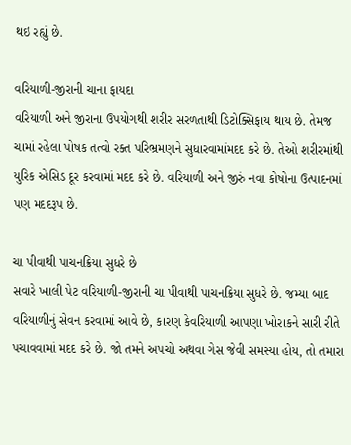થઇ રહ્યું છે.

વરિયાળી-જીરાની ચાના ફાયદા
વરિયાળી અને જીરાના ઉપયોગથી શરીર સરળતાથી ડિટોક્સિફાય થાય છે. તેમજ ચામાં રહેલા પોષક તત્વો રક્ત પરિભ્રમણને સુધારવામાંમદદ કરે છે. તેઓ શરીરમાંથી યુરિક એસિડ દૂર કરવામાં મદદ કરે છે. વરિયાળી અને જીરું નવા કોષોના ઉત્પાદનમાં પણ મદદરૂપ છે.

ચા પીવાથી પાચનક્રિયા સુધરે છે
સવારે ખાલી પેટ વરિયાળી-જીરાની ચા પીવાથી પાચનક્રિયા સુધરે છે. જમ્યા બાદ વરિયાળીનું સેવન કરવામાં આવે છે, કારણ કેવરિયાળી આપણા ખોરાકને સારી રીતે પચાવવામાં મદદ કરે છે. જો તમને અપચો અથવા ગેસ જેવી સમસ્યા હોય, તો તમારા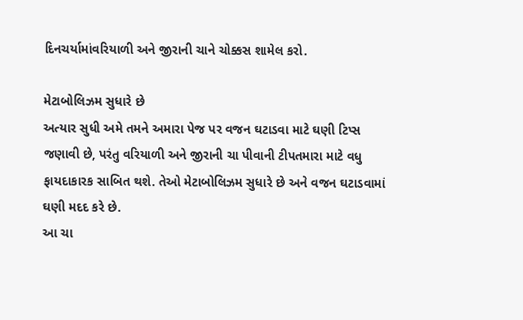દિનચર્યામાંવરિયાળી અને જીરાની ચાને ચોક્કસ શામેલ કરો.

મેટાબોલિઝમ સુધારે છે
અત્યાર સુધી અમે તમને અમારા પેજ પર વજન ઘટાડવા માટે ઘણી ટિપ્સ જણાવી છે, પરંતુ વરિયાળી અને જીરાની ચા પીવાની ટીપતમારા માટે વધુ ફાયદાકારક સાબિત થશે. તેઓ મેટાબોલિઝમ સુધારે છે અને વજન ઘટાડવામાં ઘણી મદદ કરે છે.
આ ચા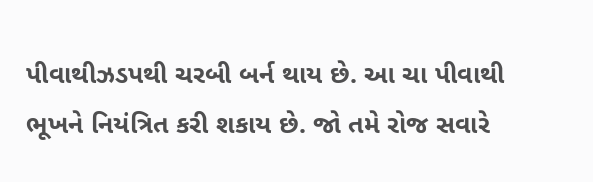પીવાથીઝડપથી ચરબી બર્ન થાય છે. આ ચા પીવાથી ભૂખને નિયંત્રિત કરી શકાય છે. જો તમે રોજ સવારે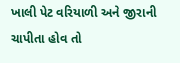ખાલી પેટ વરિયાળી અને જીરાની ચાપીતા હોવ તો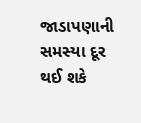જાડાપણાની સમસ્યા દૂર થઈ શકે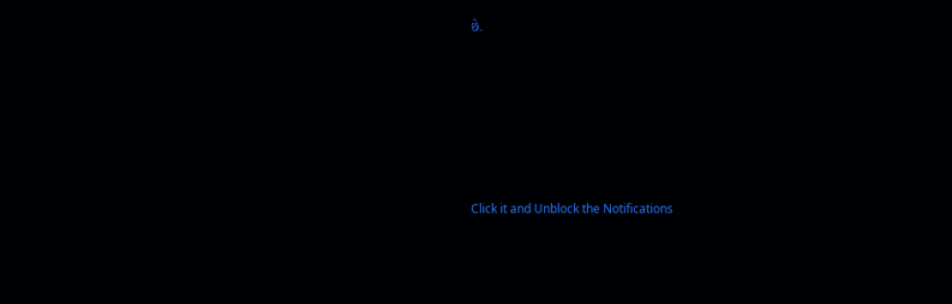છે.












Click it and Unblock the Notifications